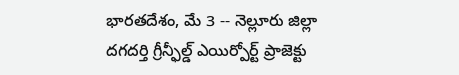భారతదేశం, మే 3 -- నెల్లూరు జిల్లా దగదర్తి గ్రీన్ఫీల్డ్ ఎయిర్పోర్ట్ ప్రాజెక్టు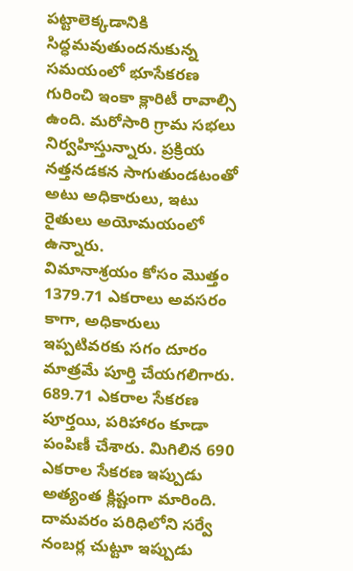పట్టాలెక్కడానికి సిద్ధమవుతుందనుకున్న సమయంలో భూసేకరణ గురించి ఇంకా క్లారిటీ రావాల్సి ఉంది. మరోసారి గ్రామ సభలు నిర్వహిస్తున్నారు. ప్రక్రియ నత్తనడకన సాగుతుండటంతో అటు అధికారులు, ఇటు రైతులు అయోమయంలో ఉన్నారు.
విమానాశ్రయం కోసం మొత్తం 1379.71 ఎకరాలు అవసరం కాగా, అధికారులు ఇప్పటివరకు సగం దూరం మాత్రమే పూర్తి చేయగలిగారు. 689.71 ఎకరాల సేకరణ పూర్తయి, పరిహారం కూడా పంపిణీ చేశారు. మిగిలిన 690 ఎకరాల సేకరణ ఇప్పుడు అత్యంత క్లిష్టంగా మారింది.
దామవరం పరిధిలోని సర్వే నంబర్ల చుట్టూ ఇప్పుడు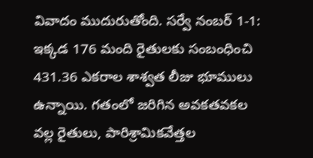వివాదం ముదురుతోంది. సర్వే నంబర్ 1-1: ఇక్కడ 176 మంది రైతులకు సంబంధించి 431.36 ఎకరాల శాశ్వత లీజు భూములు ఉన్నాయి. గతంలో జరిగిన అవకతవకల వల్ల రైతులు, పారిశ్రామికవేత్తల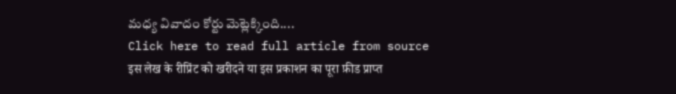మధ్య వివాదం కోర్టు మెట్లెక్కింది....
Click here to read full article from source
इस लेख के रीप्रिंट को खरीदने या इस प्रकाशन का पूरा फ़ीड प्राप्त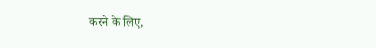करने के लिए,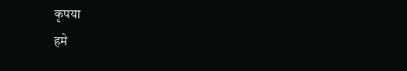कृपया
हमे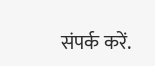संपर्क करें.